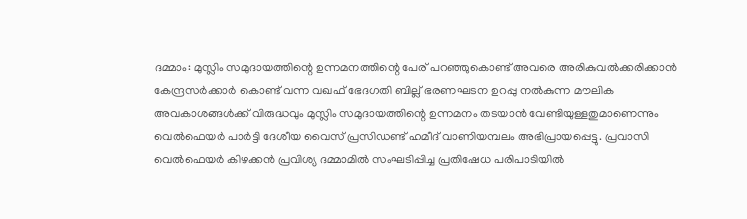ദമ്മാം: മുസ്ലിം സമുദായത്തിന്റെ ഉന്നമനത്തിന്റെ പേര് പറഞ്ഞുകൊണ്ട് അവരെ അരികുവൽക്കരിക്കാൻ കേന്ദ്രസർക്കാർ കൊണ്ട് വന്ന വഖഫ് ഭേദഗതി ബില്ല് ഭരണഘടന ഉറപ്പു നൽകുന്ന മൗലിക അവകാശങ്ങൾക്ക് വിരുദ്ധവും മുസ്ലിം സമുദായത്തിന്റെ ഉന്നമനം തടയാൻ വേണ്ടിയുള്ളതുമാണെന്നും വെൽഫെയർ പാർട്ടി ദേശീയ വൈസ് പ്രസിഡണ്ട് ഹമീദ് വാണിയമ്പലം അഭിപ്രായപ്പെട്ടു. പ്രവാസി വെൽഫെയർ കിഴക്കൻ പ്രവിശ്യ ദമ്മാമിൽ സംഘടിപ്പിച്ച പ്രതിഷേധ പരിപാടിയിൽ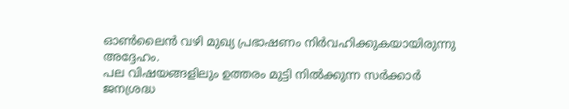ഓൺലൈൻ വഴി മുഖ്യ പ്രഭാഷണം നിർവഹിക്കുകയായിരുന്നു അദ്ദേഹം.
പല വിഷയങ്ങളിലും ഉത്തരം മുട്ടി നിൽക്കുന്ന സർക്കാർ ജനശ്രദ്ധ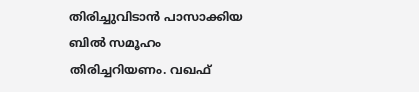തിരിച്ചുവിടാൻ പാസാക്കിയ ബിൽ സമൂഹം തിരിച്ചറിയണം. വഖഫ്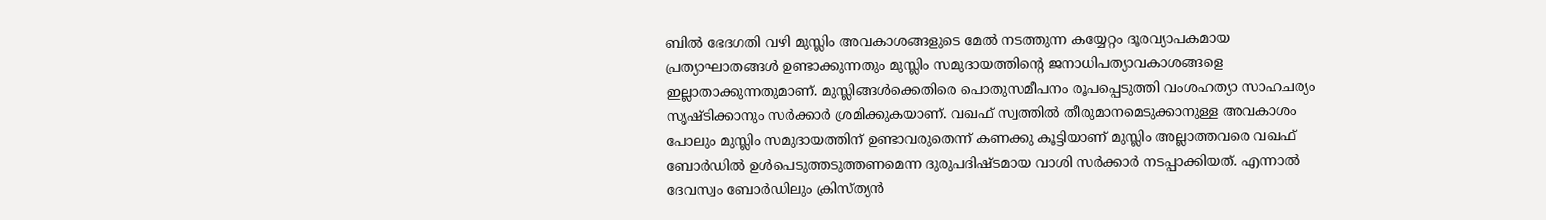ബിൽ ഭേദഗതി വഴി മുസ്ലിം അവകാശങ്ങളുടെ മേൽ നടത്തുന്ന കയ്യേറ്റം ദൂരവ്യാപകമായ പ്രത്യാഘാതങ്ങൾ ഉണ്ടാക്കുന്നതും മുസ്ലിം സമുദായത്തിന്റെ ജനാധിപത്യാവകാശങ്ങളെ ഇല്ലാതാക്കുന്നതുമാണ്. മുസ്ലിങ്ങൾക്കെതിരെ പൊതുസമീപനം രൂപപ്പെടുത്തി വംശഹത്യാ സാഹചര്യം സൃഷ്ടിക്കാനും സർക്കാർ ശ്രമിക്കുകയാണ്. വഖഫ് സ്വത്തിൽ തീരുമാനമെടുക്കാനുള്ള അവകാശം പോലും മുസ്ലിം സമുദായത്തിന് ഉണ്ടാവരുതെന്ന് കണക്കു കൂട്ടിയാണ് മുസ്ലിം അല്ലാത്തവരെ വഖഫ് ബോർഡിൽ ഉൾപെടുത്തടുത്തണമെന്ന ദുരുപദിഷ്ടമായ വാശി സർക്കാർ നടപ്പാക്കിയത്. എന്നാൽ ദേവസ്വം ബോർഡിലും ക്രിസ്ത്യൻ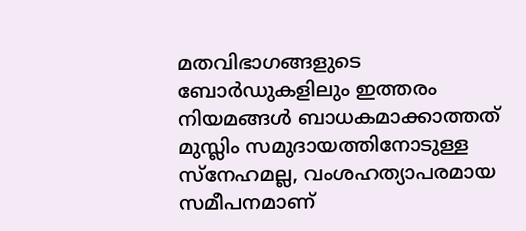മതവിഭാഗങ്ങളുടെ ബോർഡുകളിലും ഇത്തരം നിയമങ്ങൾ ബാധകമാക്കാത്തത് മുസ്ലിം സമുദായത്തിനോടുള്ള സ്നേഹമല്ല, വംശഹത്യാപരമായ സമീപനമാണ്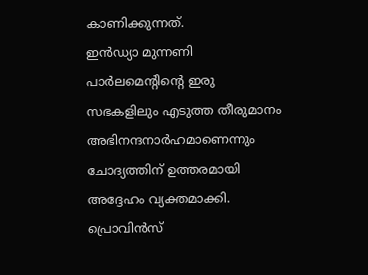കാണിക്കുന്നത്.
ഇൻഡ്യാ മുന്നണി പാർലമെന്റിന്റെ ഇരു സഭകളിലും എടുത്ത തീരുമാനം അഭിനന്ദനാർഹമാണെന്നും ചോദ്യത്തിന് ഉത്തരമായി അദ്ദേഹം വ്യക്തമാക്കി. പ്രൊവിൻസ്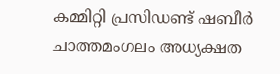കമ്മിറ്റി പ്രസിഡണ്ട് ഷബീർ ചാത്തമംഗലം അധ്യക്ഷത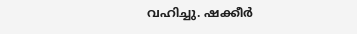വഹിച്ചു. ഷക്കീർ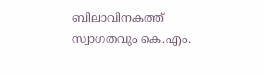ബിലാവിനകത്ത് സ്വാഗതവും കെ.എം.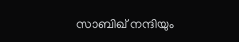സാബിഖ് നന്ദിയും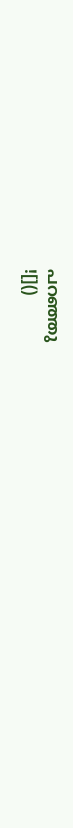പറഞ്ഞു
![]()